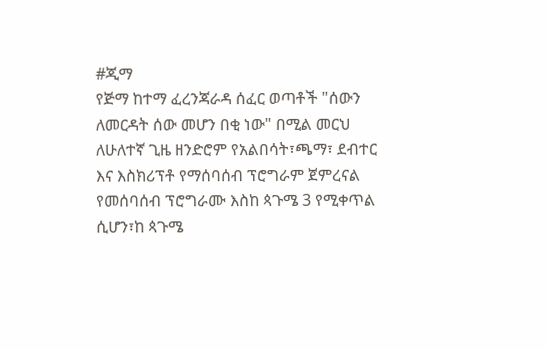#ጂማ
የጅማ ከተማ ፈረንጃራዳ ሰፈር ወጣቶች "ሰውን ለመርዳት ሰው መሆን በቂ ነው" በሚል መርህ ለሁለተኛ ጊዜ ዘንድሮም የአልበሳት፣ጫማ፣ ደብተር እና እስክሪፕቶ የማሰባሰብ ፕሮግራም ጀምረናል የመሰባሰብ ፕሮግራሙ እስከ ጳጉሜ 3 የሚቀጥል ሲሆን፣ከ ጳጉሜ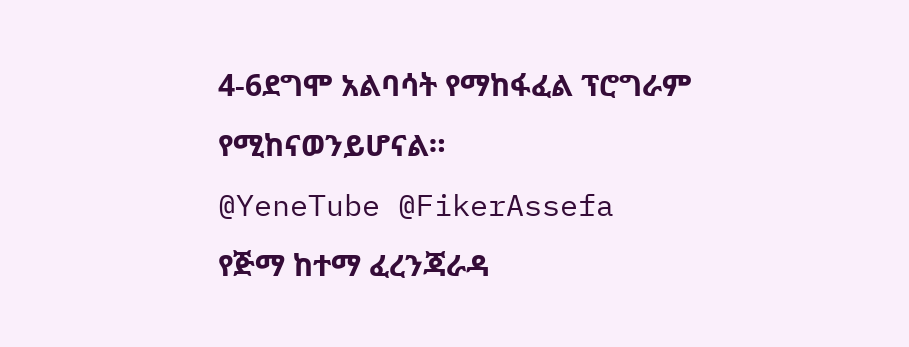4-6ደግሞ አልባሳት የማከፋፈል ፕሮግራም የሚከናወንይሆናል።
@YeneTube @FikerAssefa
የጅማ ከተማ ፈረንጃራዳ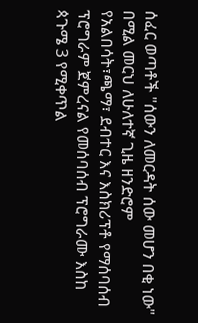ሰፈር ወጣቶች "ሰውን ለመርዳት ሰው መሆን በቂ ነው" በሚል መርህ ለሁለተኛ ጊዜ ዘንድሮም የአልበሳት፣ጫማ፣ ደብተር እና እስክሪፕቶ የማሰባሰብ ፕሮግራም ጀምረናል የመሰባሰብ ፕሮግራሙ እስከ ጳጉሜ 3 የሚቀጥል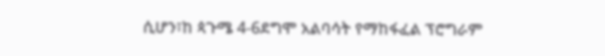ሲሆን፣ከ ጳጉሜ 4-6ደግሞ አልባሳት የማከፋፈል ፕሮግራም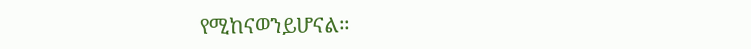የሚከናወንይሆናል።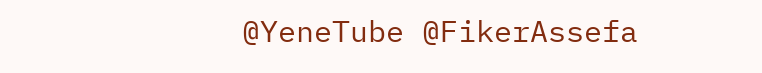@YeneTube @FikerAssefa